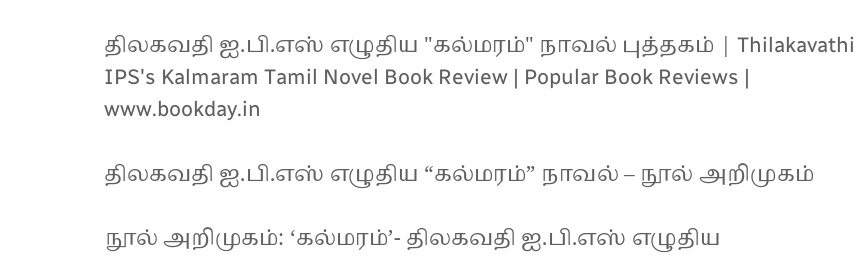திலகவதி ஐ.பி.எஸ் எழுதிய "கல்மரம்" நாவல் புத்தகம் | Thilakavathi IPS's Kalmaram Tamil Novel Book Review | Popular Book Reviews | www.bookday.in

திலகவதி ஐ.பி.எஸ் எழுதிய “கல்மரம்” நாவல் – நூல் அறிமுகம்

நூல் அறிமுகம்: ‘கல்மரம்’- திலகவதி ஐ.பி.எஸ் எழுதிய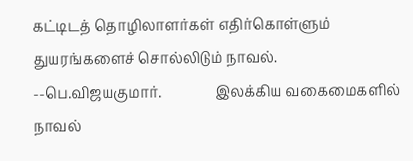கட்டிடத் தொழிலாளர்கள் எதிர்கொள்ளும் துயரங்களைச் சொல்லிடும் நாவல். --பெ.விஜயகுமார்.               இலக்கிய வகைமைகளில் நாவல்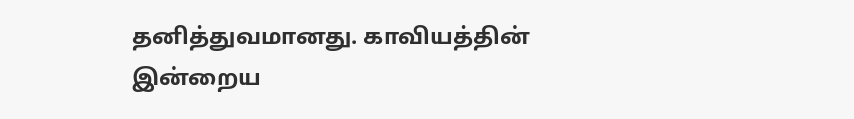தனித்துவமானது. காவியத்தின் இன்றைய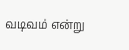வடிவம் என்று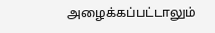அழைக்கப்பட்டாலும்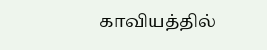காவியத்தில்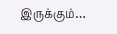இருக்கும்…